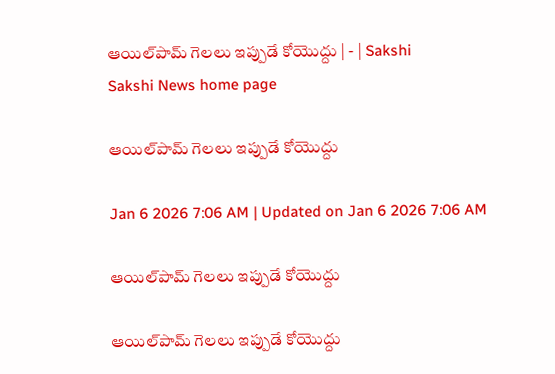ఆయిల్‌పామ్‌ గెలలు ఇప్పుడే కోయొద్దు | - | Sakshi
Sakshi News home page

ఆయిల్‌పామ్‌ గెలలు ఇప్పుడే కోయొద్దు

Jan 6 2026 7:06 AM | Updated on Jan 6 2026 7:06 AM

ఆయిల్‌పామ్‌ గెలలు ఇప్పుడే కోయొద్దు

ఆయిల్‌పామ్‌ గెలలు ఇప్పుడే కోయొద్దు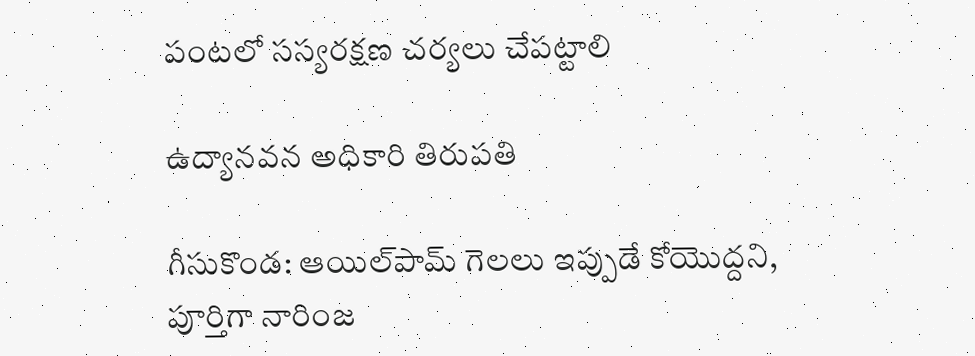పంటలో సస్యరక్షణ చర్యలు చేపట్టాలి

ఉద్యానవన అధికారి తిరుపతి

గీసుకొండ: ఆయిల్‌పామ్‌ గెలలు ఇప్పుడే కోయొద్దని, పూర్తిగా నారింజ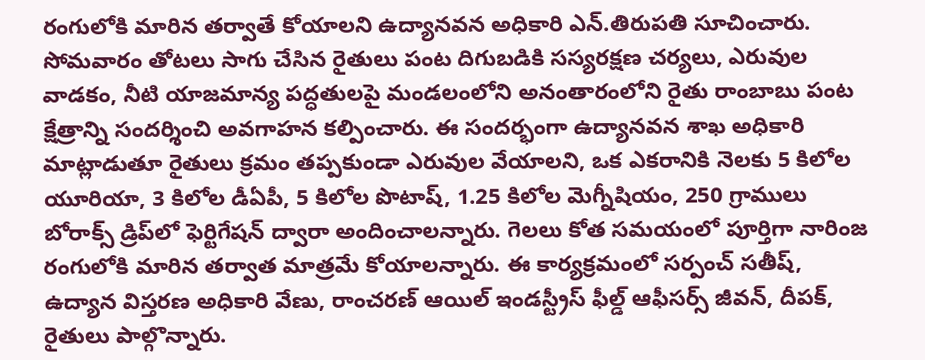రంగులోకి మారిన తర్వాతే కోయాలని ఉద్యానవన అధికారి ఎన్‌.తిరుపతి సూచించారు. సోమవారం తోటలు సాగు చేసిన రైతులు పంట దిగుబడికి సస్యరక్షణ చర్యలు, ఎరువుల వాడకం, నీటి యాజమాన్య పద్ధతులపై మండలంలోని అనంతారంలోని రైతు రాంబాబు పంట క్షేత్రాన్ని సందర్శించి అవగాహన కల్పించారు. ఈ సందర్భంగా ఉద్యానవన శాఖ అధికారి మాట్లాడుతూ రైతులు క్రమం తప్పకుండా ఎరువుల వేయాలని, ఒక ఎకరానికి నెలకు 5 కిలోల యూరియా, 3 కిలోల డీఏపీ, 5 కిలోల పొటాష్‌, 1.25 కిలోల మెగ్నీషియం, 250 గ్రాములు బోరాక్స్‌ డ్రిప్‌లో ఫెర్టిగేషన్‌ ద్వారా అందించాలన్నారు. గెలలు కోత సమయంలో పూర్తిగా నారింజ రంగులోకి మారిన తర్వాత మాత్రమే కోయాలన్నారు. ఈ కార్యక్రమంలో సర్పంచ్‌ సతీష్‌, ఉద్యాన విస్తరణ అధికారి వేణు, రాంచరణ్‌ ఆయిల్‌ ఇండస్ట్రీస్‌ ఫీల్డ్‌ ఆఫీసర్స్‌ జీవన్‌, దీపక్‌, రైతులు పాల్గొన్నారు.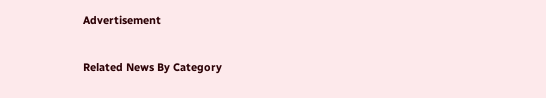Advertisement

Related News By Category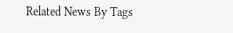Related News By Tags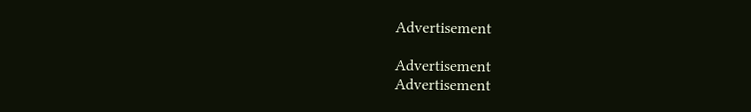Advertisement

Advertisement
Advertisement